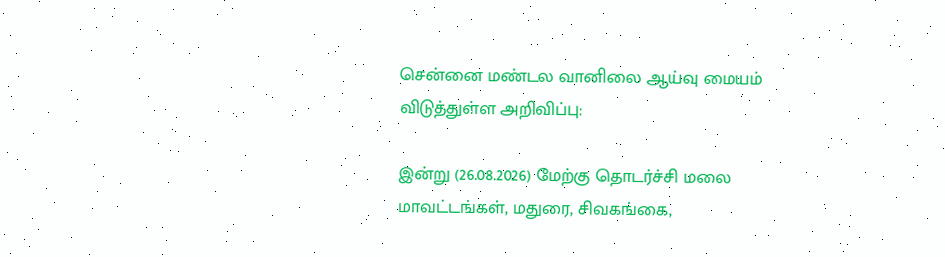சென்னை மண்டல வானிலை ஆய்வு மையம் விடுத்துள்ள அறிவிப்பு:

இன்று (26.08.2026) மேற்கு தொடர்ச்சி மலை மாவட்டங்கள், மதுரை, சிவகங்கை,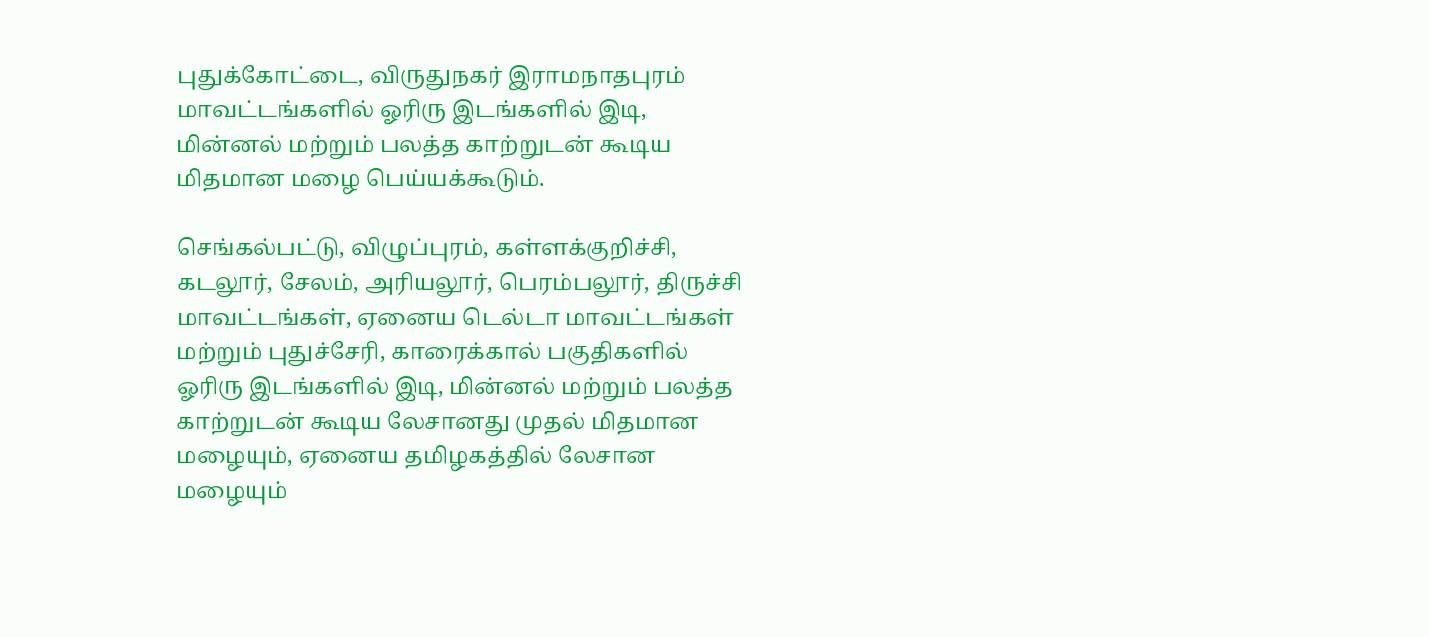புதுக்கோட்டை, விருதுநகர் இராமநாதபுரம் மாவட்டங்களில் ஓரிரு இடங்களில் இடி, மின்னல் மற்றும் பலத்த காற்றுடன் கூடிய மிதமான மழை பெய்யக்கூடும்.

செங்கல்பட்டு, விழுப்புரம், கள்ளக்குறிச்சி, கடலூர், சேலம், அரியலூர், பெரம்பலூர், திருச்சி மாவட்டங்கள், ஏனைய டெல்டா மாவட்டங்கள் மற்றும் புதுச்சேரி, காரைக்கால் பகுதிகளில் ஓரிரு இடங்களில் இடி, மின்னல் மற்றும் பலத்த காற்றுடன் கூடிய லேசானது முதல் மிதமான மழையும், ஏனைய தமிழகத்தில் லேசான மழையும்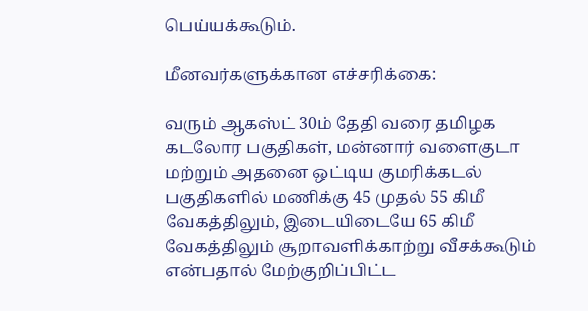பெய்யக்கூடும்.

மீனவர்களுக்கான எச்சரிக்கை:

வரும் ஆகஸ்ட் 30ம் தேதி வரை தமிழக கடலோர பகுதிகள், மன்னார் வளைகுடா மற்றும் அதனை ஒட்டிய குமரிக்கடல் பகுதிகளில் மணிக்கு 45 முதல் 55 கிமீ வேகத்திலும், இடையிடையே 65 கிமீ வேகத்திலும் சூறாவளிக்காற்று வீசக்கூடும் என்பதால் மேற்குறிப்பிட்ட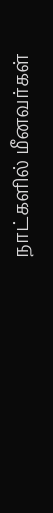நாட்களில் மீனவர்கள்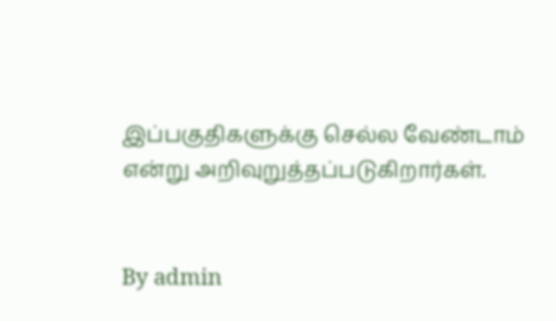இப்பகுதிகளுக்கு செல்ல வேண்டாம் என்று அறிவுறுத்தப்படுகிறார்கள்.


By admin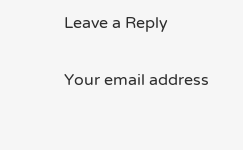Leave a Reply

Your email address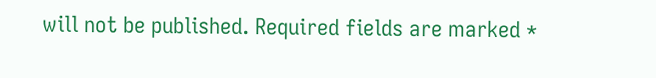will not be published. Required fields are marked *